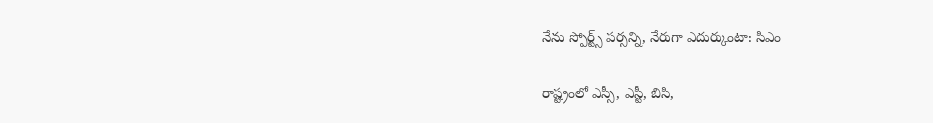నేను స్పోర్ట్స్ పర్సన్ని, నేరుగా ఎదుర్కుంటా: సిఎం

రాష్ట్రంలో ఎస్సీ, ఎస్టీ, బిసి,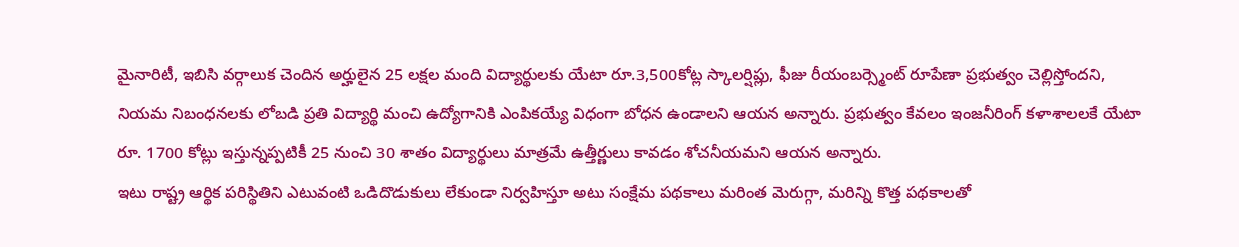మైనారిటీ, ఇబిసి వర్గాలుక చెందిన అర్హులైన 25 లక్షల మంది విద్యార్థులకు యేటా రూ.3,500కోట్ల స్కాలర్షిప్లు, ఫీజు రీయంబర్స్మెంట్ రూపేణా ప్రభుత్వం చెల్లిస్తోందని, నియమ నిబంధనలకు లోబడి ప్రతి విద్యార్థి మంచి ఉద్యోగానికి ఎంపికయ్యే విధంగా బోధన ఉండాలని ఆయన అన్నారు. ప్రభుత్వం కేవలం ఇంజనీరింగ్ కళాశాలలకే యేటా రూ. 1700 కోట్లు ఇస్తున్నప్పటికీ 25 నుంచి 30 శాతం విద్యార్థులు మాత్రమే ఉత్తీర్ణులు కావడం శోచనీయమని ఆయన అన్నారు.
ఇటు రాష్ట్ర ఆర్థిక పరిస్థితిని ఎటువంటి ఒడిదొడుకులు లేకుండా నిర్వహిస్తూ అటు సంక్షేమ పథకాలు మరింత మెరుగ్గా, మరిన్ని కొత్త పథకాలతో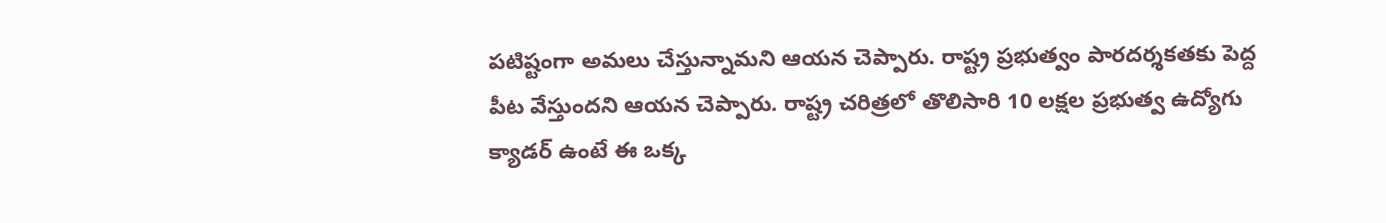పటిష్టంగా అమలు చేస్తున్నామని ఆయన చెప్పారు. రాష్ట్ర ప్రభుత్వం పారదర్శకతకు పెద్ద పీట వేస్తుందని ఆయన చెప్పారు. రాష్ట్ర చరిత్రలో తొలిసారి 10 లక్షల ప్రభుత్వ ఉద్యోగు క్యాడర్ ఉంటే ఈ ఒక్క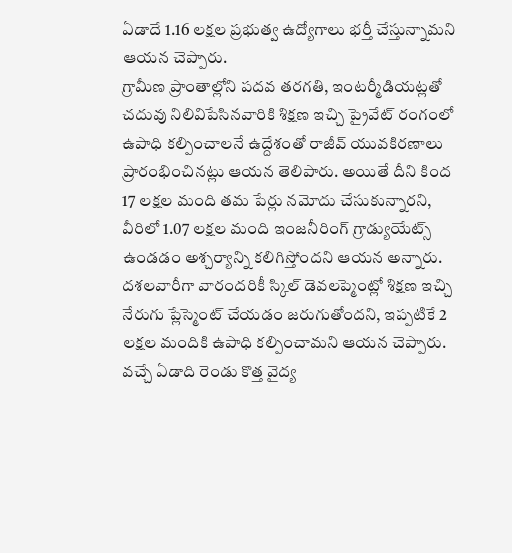ఏడాదే 1.16 లక్షల ప్రభుత్వ ఉద్యోగాలు భర్తీ చేస్తున్నామని ఆయన చెప్పారు.
గ్రామీణ ప్రాంతాల్లోని పదవ తరగతి, ఇంటర్మీడియట్లతో చదువు నిలివిపేసినవారికి శిక్షణ ఇచ్చి ప్రైవేట్ రంగంలో ఉపాధి కల్పించాలనే ఉద్దేశంతో రాజీవ్ యువకిరణాలు ప్రారంభించినట్లు ఆయన తెలిపారు. అయితే దీని కింద 17 లక్షల మంది తమ పేర్లు నమోదు చేసుకున్నారని, వీరిలో 1.07 లక్షల మంది ఇంజనీరింగ్ గ్రాడ్యుయేట్స్ ఉండడం అశ్చర్యాన్ని కలిగిస్తోందని ఆయన అన్నారు. దశలవారీగా వారందరికీ స్కిల్ డెవలప్మెంట్లో శిక్షణ ఇచ్చి నేరుగు ప్లేస్మెంట్ చేయడం జరుగుతోందని, ఇప్పటికే 2 లక్షల మందికి ఉపాధి కల్పించామని ఆయన చెప్పారు.
వచ్చే ఏడాది రెండు కొత్త వైద్య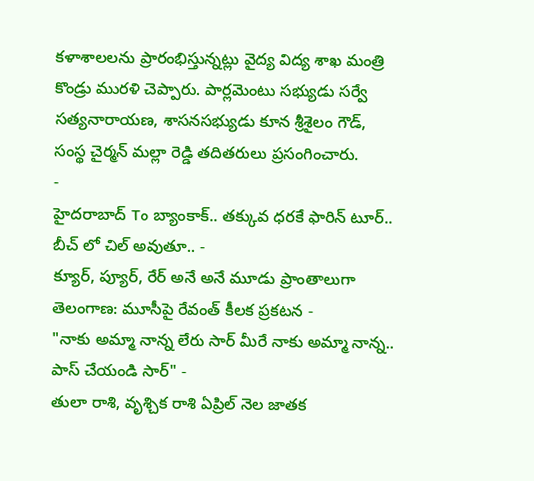కళాశాలలను ప్రారంభిస్తున్నట్లు వైద్య విద్య శాఖ మంత్రి కొండ్రు మురళి చెప్పారు. పార్లమెంటు సభ్యుడు సర్వే సత్యనారాయణ, శాసనసభ్యుడు కూన శ్రీశైలం గౌడ్, సంస్థ చైర్మన్ మల్లా రెడ్డి తదితరులు ప్రసంగించారు.
-
హైదరాబాద్ To బ్యాంకాక్.. తక్కువ ధరకే ఫారిన్ టూర్.. బీచ్ లో చిల్ అవుతూ.. -
క్యూర్, ప్యూర్, రేర్ అనే అనే మూడు ప్రాంతాలుగా తెలంగాణ: మూసీపై రేవంత్ కీలక ప్రకటన -
"నాకు అమ్మా నాన్న లేరు సార్ మీరే నాకు అమ్మా నాన్న.. పాస్ చేయండి సార్" -
తులా రాశి, వృశ్చిక రాశి ఏప్రిల్ నెల జాతక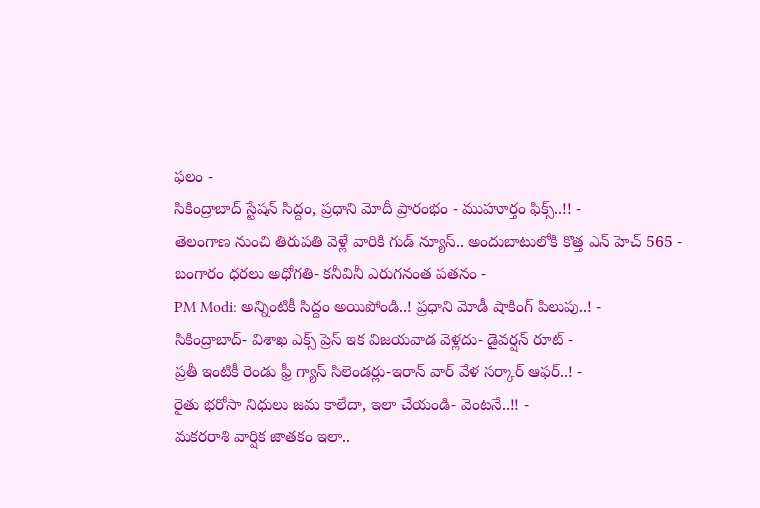ఫలం -
సికింద్రాబాద్ స్టేషన్ సిద్దం, ప్రధాని మోదీ ప్రారంభం - ముహూర్తం ఫిక్స్..!! -
తెలంగాణ నుంచి తిరుపతి వెళ్లే వారికి గుడ్ న్యూస్.. అందుబాటులోకి కొత్త ఎన్ హెచ్ 565 -
బంగారం ధరలు అధోగతి- కనీవినీ ఎరుగనంత పతనం -
PM Modi: అన్నింటికీ సిద్దం అయిపోండి..! ప్రధాని మోడీ షాకింగ్ పిలుపు..! -
సికింద్రాబాద్- విశాఖ ఎక్స్ ప్రెస్ ఇక విజయవాడ వెళ్లదు- డైవర్షన్ రూట్ -
ప్రతీ ఇంటికీ రెండు ఫ్రీ గ్యాస్ సిలెండర్లు-ఇరాన్ వార్ వేళ సర్కార్ ఆఫర్..! -
రైతు భరోసా నిధులు జమ కాలేదా, ఇలా చేయండి- వెంటనే..!! -
మకరరాశి వార్షిక జాతకం ఇలా..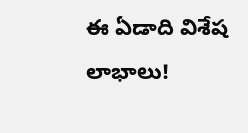ఈ ఏడాది విశేష లాభాలు!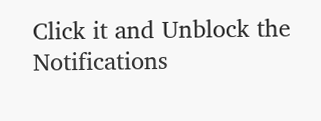Click it and Unblock the Notifications